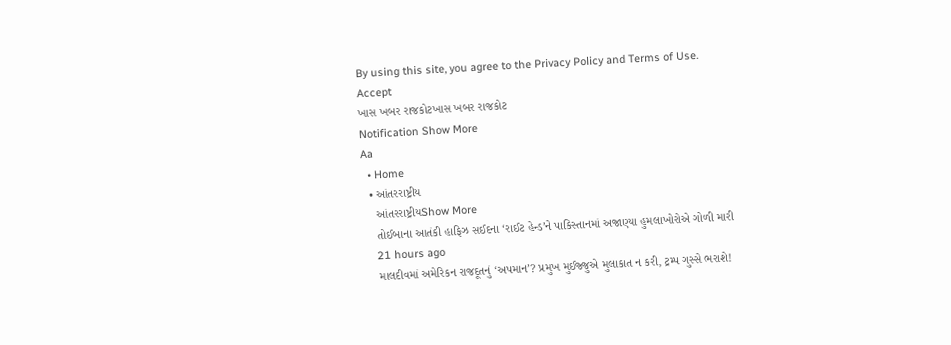By using this site, you agree to the Privacy Policy and Terms of Use.
Accept
ખાસ ખબર રાજકોટખાસ ખબર રાજકોટ
Notification Show More
Aa
  • Home
  • આંતરરાષ્ટ્રીય
    આંતરરાષ્ટ્રીયShow More
    તોઈબાના આતંકી હાફિઝ સઈદના ‘રાઈટ હેન્ડ’ને પાકિસ્તાનમાં અજાણ્યા હુમલાખોરોએ ગોળી મારી
    21 hours ago
    માલદીવમાં અમેરિકન રાજદૂતનું ‘અપમાન’? પ્રમુખ મુઈજ્જુએ મુલાકાત ન કરી, ટ્રમ્પ ગુસ્સે ભરાશે!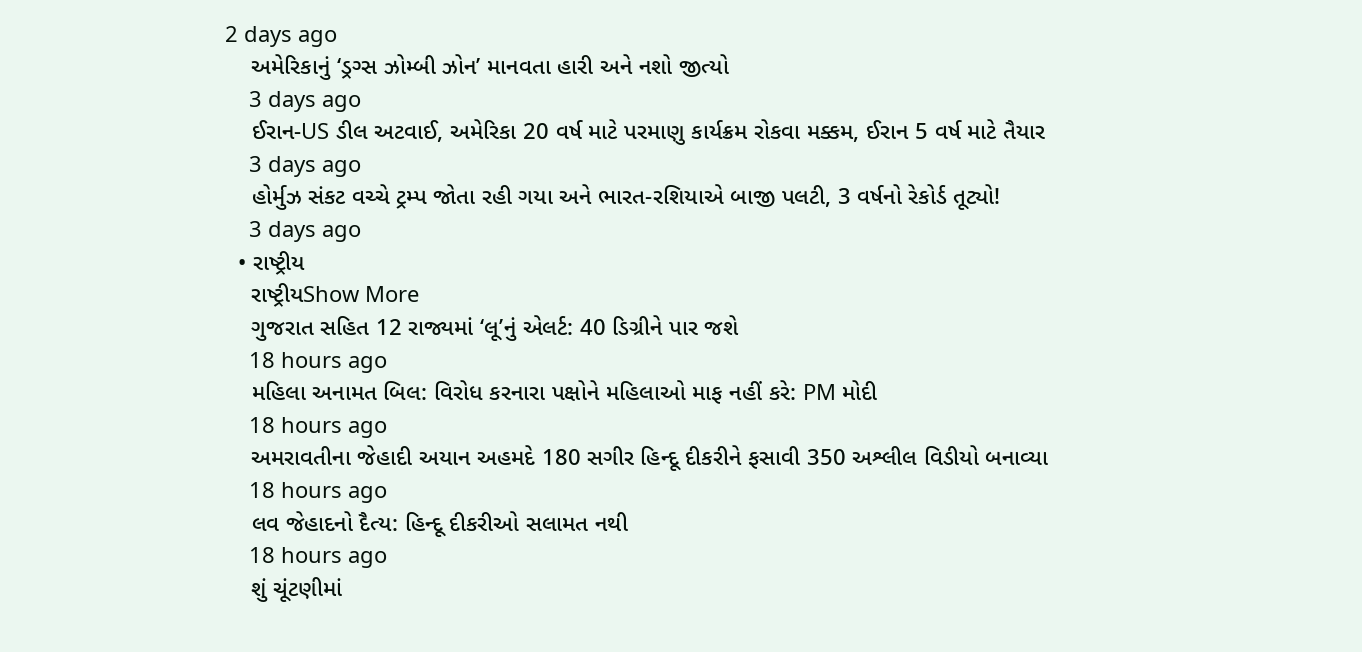2 days ago
    અમેરિકાનું ‘ડ્રગ્સ ઝોમ્બી ઝોન’ માનવતા હારી અને નશો જીત્યો
    3 days ago
    ઈરાન-US ડીલ અટવાઈ, અમેરિકા 20 વર્ષ માટે પરમાણુ કાર્યક્રમ રોકવા મક્કમ, ઈરાન 5 વર્ષ માટે તૈયાર
    3 days ago
    હોર્મુઝ સંકટ વચ્ચે ટ્રમ્પ જોતા રહી ગયા અને ભારત-રશિયાએ બાજી પલટી, 3 વર્ષનો રેકોર્ડ તૂટ્યો!
    3 days ago
  • રાષ્ટ્રીય
    રાષ્ટ્રીયShow More
    ગુજરાત સહિત 12 રાજ્યમાં ‘લૂ’નું એલર્ટ: 40 ડિગ્રીને પાર જશે
    18 hours ago
    મહિલા અનામત બિલ: વિરોધ કરનારા પક્ષોને મહિલાઓ માફ નહીં કરે: PM મોદી
    18 hours ago
    અમરાવતીના જેહાદી અયાન અહમદે 180 સગીર હિન્દૂ દીકરીને ફસાવી 350 અશ્લીલ વિડીયો બનાવ્યા
    18 hours ago
    લવ જેહાદનો દૈત્ય: હિન્દૂ દીકરીઓ સલામત નથી
    18 hours ago
    શું ચૂંટણીમાં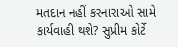મતદાન નહીં કરનારાઓ સામે કાર્યવાહી થશે? સુપ્રીમ કોર્ટે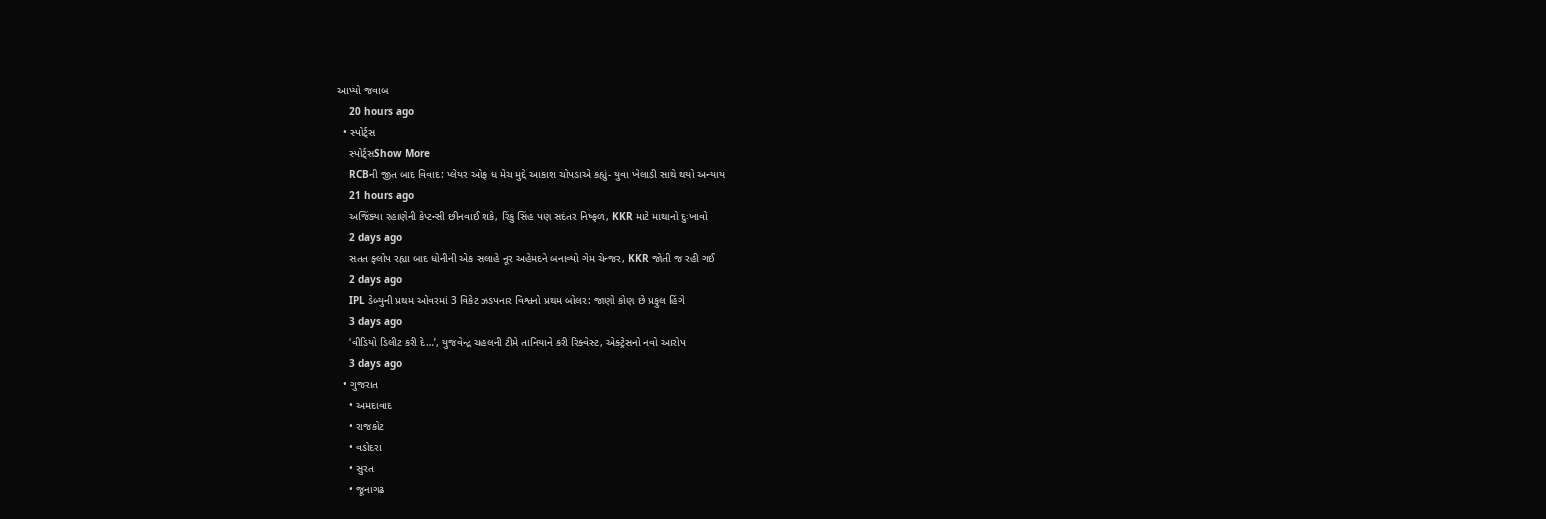આપ્યો જવાબ
    20 hours ago
  • સ્પોર્ટ્સ
    સ્પોર્ટ્સShow More
    RCBની જીત બાદ વિવાદ: પ્લેયર ઓફ ધ મેચ મુદ્દે આકાશ ચોપડાએ કહ્યું- યુવા ખેલાડી સાથે થયો અન્યાય
    21 hours ago
    અજિંક્યા રહાણેની કેપ્ટન્સી છીનવાઈ શકે, રિંકુ સિંહ પણ સદંતર નિષ્ફળ, KKR માટે માથાનો દુઃખાવો
    2 days ago
    સતત ફ્લોપ રહ્યા બાદ ધોનીની એક સલાહે નૂર અહેમદને બનાવ્યો ગેમ ચેન્જર, KKR જોતી જ રહી ગઈ
    2 days ago
    IPL ડેબ્યુની પ્રથમ ઓવરમાં 3 વિકેટ ઝડપનાર વિશ્વનો પ્રથમ બોલર: જાણો કોણ છે પ્રફુલ હિંગે
    3 days ago
    ‘વીડિયો ડિલીટ કરી દે…’, યુજવેન્દ્ર ચહલની ટીમે તાનિયાને કરી રિક્વેસ્ટ, એક્ટ્રેસનો નવો આરોપ
    3 days ago
  • ગુજરાત
    • અમદાવાદ
    • રાજકોટ
    • વડોદરા
    • સુરત
    • જૂનાગઢ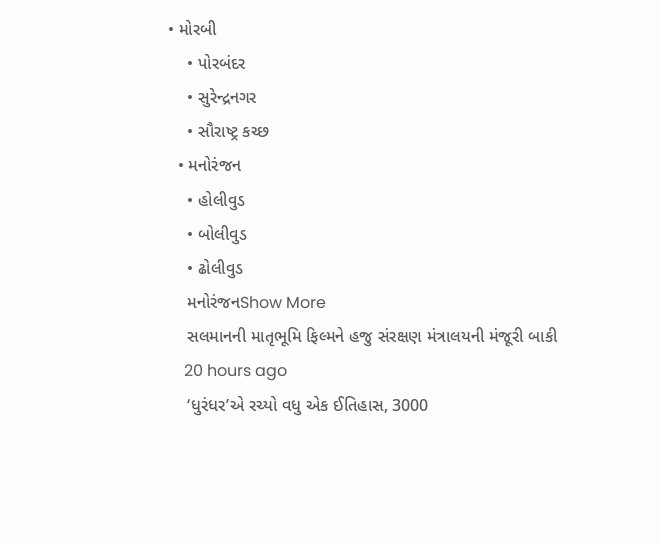• મોરબી
    • પોરબંદર
    • સુરેન્દ્રનગર
    • સૌરાષ્ટ્ર કચ્છ
  • મનોરંજન
    • હોલીવુડ
    • બોલીવુડ
    • ઢોલીવુડ
    મનોરંજનShow More
    સલમાનની માતૃભૂમિ ફિલ્મને હજુ સંરક્ષણ મંત્રાલયની મંજૂરી બાકી
    20 hours ago
    ‘ધુરંધર’એ રચ્યો વધુ એક ઈતિહાસ, 3000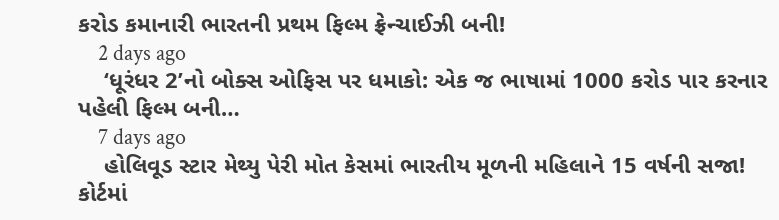કરોડ કમાનારી ભારતની પ્રથમ ફિલ્મ ફ્રેન્ચાઈઝી બની!
    2 days ago
    ‘ધૂરંધર 2’નો બોક્સ ઓફિસ પર ધમાકો: એક જ ભાષામાં 1000 કરોડ પાર કરનાર પહેલી ફિલ્મ બની…
    7 days ago
    હોલિવૂડ સ્ટાર મેથ્યુ પેરી મોત કેસમાં ભારતીય મૂળની મહિલાને 15 વર્ષની સજા! કોર્ટમાં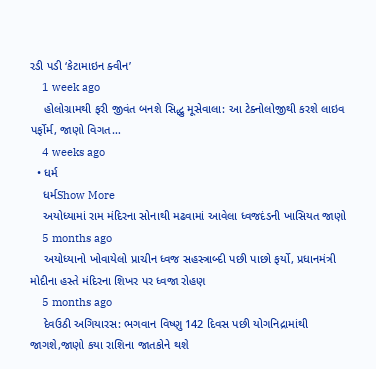રડી પડી ‘કેટામાઇન ક્વીન’
    1 week ago
    હોલોગ્રામથી ફરી જીવંત બનશે સિદ્ધુ મૂસેવાલા: આ ટેક્નોલોજીથી કરશે લાઇવ પર્ફોર્મ, જાણો વિગત…
    4 weeks ago
  • ધર્મ
    ધર્મShow More
    અયોધ્યામાં રામ મંદિરના સોનાથી મઢવામાં આવેલા ધ્વજદંડની ખાસિયત જાણો
    5 months ago
    અયોધ્યાનો ખોવાયેલો પ્રાચીન ધ્વજ સહસ્ત્રાબ્દી પછી પાછો ફર્યો, પ્રધાનમંત્રી મોદીના હસ્તે મંદિરના શિખર પર ધ્વજા રોહણ
    5 months ago
    દેવઉઠી અગિયારસ: ભગવાન વિષ્ણુ 142 દિવસ પછી યોગનિદ્રામાંથી જાગશે,જાણો કયા રાશિના જાતકોને થશે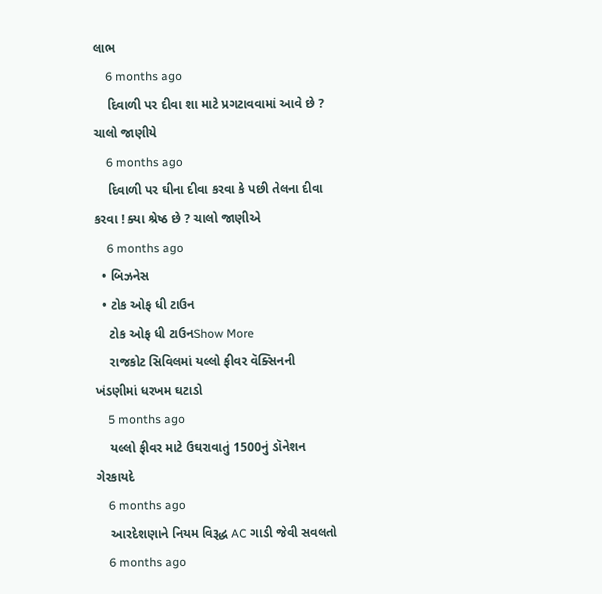લાભ
    6 months ago
    દિવાળી પર દીવા શા માટે પ્રગટાવવામાં આવે છે ? ચાલો જાણીયે
    6 months ago
    દિવાળી પર ઘીના દીવા કરવા કે પછી તેલના દીવા કરવા ! ક્યા શ્રેષ્ઠ છે ? ચાલો જાણીએ
    6 months ago
  • બિઝનેસ
  • ટોક ઓફ ધી ટાઉન
    ટોક ઓફ ધી ટાઉનShow More
    રાજકોટ સિવિલમાં યલ્લો ફીવર વૅક્સિનની ખંડણીમાં ધરખમ ઘટાડો
    5 months ago
    યલ્લો ફીવર માટે ઉઘરાવાતું 1500નું ડૉનેશન ગેરકાયદે
    6 months ago
    આરદેશણાને નિયમ વિરૂદ્ધ AC ગાડી જેવી સવલતો
    6 months ago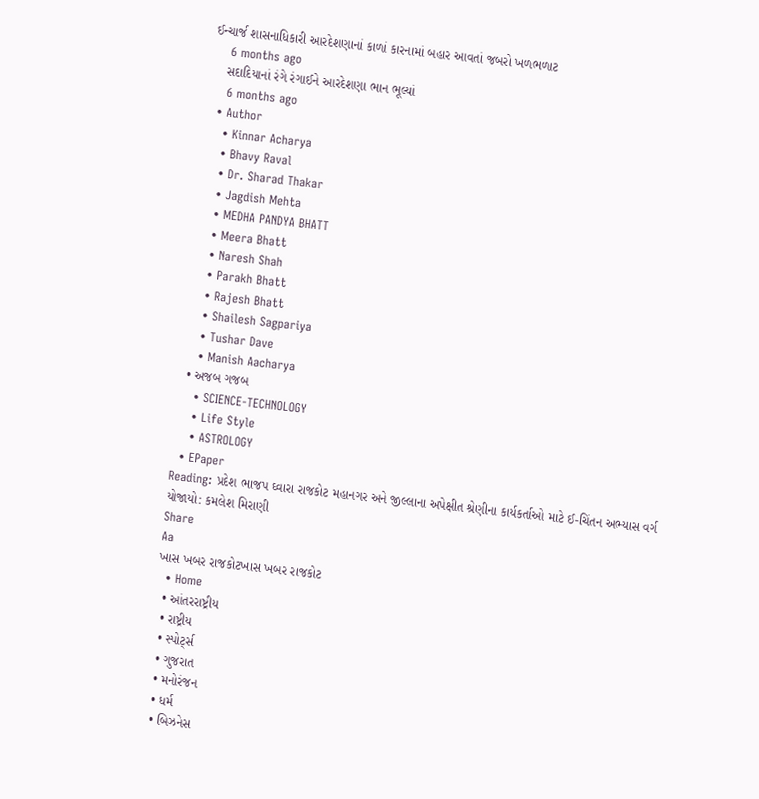ઈન્ચાર્જ શાસનાધિકારી આરદેશણાનાં કાળાં કારનામાં બહાર આવતાં જબરો ખળભળાટ
    6 months ago
    સદાદિયાનાં રંગે રંગાઈને આરદેશણા ભાન ભૂલ્યાં
    6 months ago
  • Author
    • Kinnar Acharya
    • Bhavy Raval
    • Dr. Sharad Thakar
    • Jagdish Mehta
    • MEDHA PANDYA BHATT
    • Meera Bhatt
    • Naresh Shah
    • Parakh Bhatt
    • Rajesh Bhatt
    • Shailesh Sagpariya
    • Tushar Dave
    • Manish Aacharya
  • અજબ ગજબ
    • SCIENCE-TECHNOLOGY
    • Life Style
    • ASTROLOGY
  • EPaper
Reading: પ્રદેશ ભાજપ ઘ્વારા રાજકોટ મહાનગર અને જીલ્લાના અપેક્ષીત શ્રેણીના કાર્યકર્તાઓ માટે ઈ-ચિંતન અભ્યાસ વર્ગ યોજાયો: કમલેશ મિરાણી
Share
Aa
ખાસ ખબર રાજકોટખાસ ખબર રાજકોટ
  • Home
  • આંતરરાષ્ટ્રીય
  • રાષ્ટ્રીય
  • સ્પોર્ટ્સ
  • ગુજરાત
  • મનોરંજન
  • ધર્મ
  • બિઝનેસ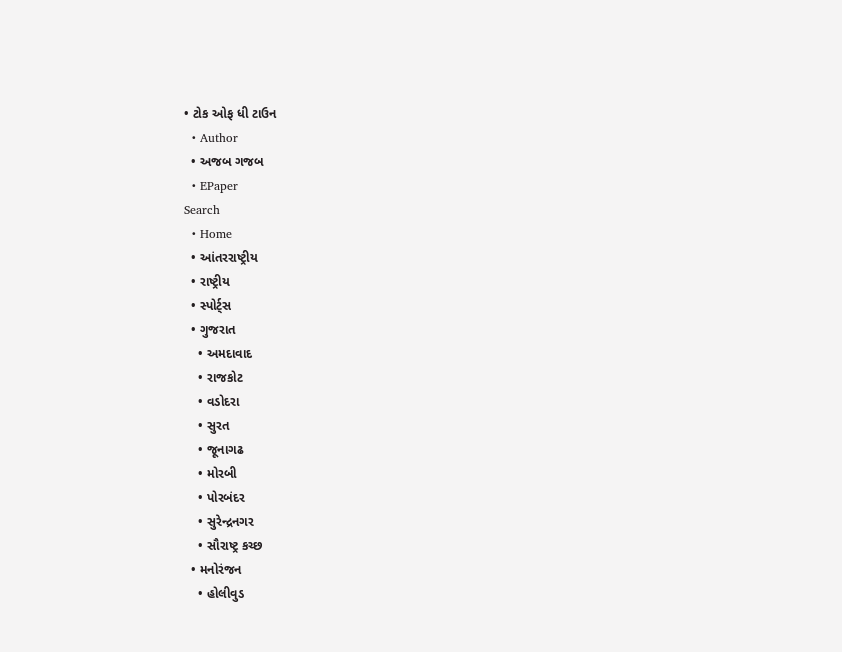• ટોક ઓફ ધી ટાઉન
  • Author
  • અજબ ગજબ
  • EPaper
Search
  • Home
  • આંતરરાષ્ટ્રીય
  • રાષ્ટ્રીય
  • સ્પોર્ટ્સ
  • ગુજરાત
    • અમદાવાદ
    • રાજકોટ
    • વડોદરા
    • સુરત
    • જૂનાગઢ
    • મોરબી
    • પોરબંદર
    • સુરેન્દ્રનગર
    • સૌરાષ્ટ્ર કચ્છ
  • મનોરંજન
    • હોલીવુડ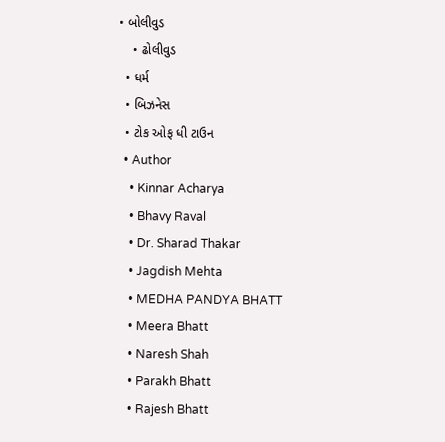• બોલીવુડ
    • ઢોલીવુડ
  • ધર્મ
  • બિઝનેસ
  • ટોક ઓફ ધી ટાઉન
  • Author
    • Kinnar Acharya
    • Bhavy Raval
    • Dr. Sharad Thakar
    • Jagdish Mehta
    • MEDHA PANDYA BHATT
    • Meera Bhatt
    • Naresh Shah
    • Parakh Bhatt
    • Rajesh Bhatt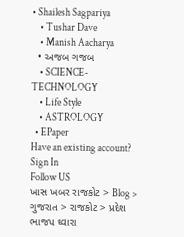• Shailesh Sagpariya
    • Tushar Dave
    • Manish Aacharya
  • અજબ ગજબ
    • SCIENCE-TECHNOLOGY
    • Life Style
    • ASTROLOGY
  • EPaper
Have an existing account? Sign In
Follow US
ખાસ ખબર રાજકોટ > Blog > ગુજરાત > રાજકોટ > પ્રદેશ ભાજપ ઘ્વારા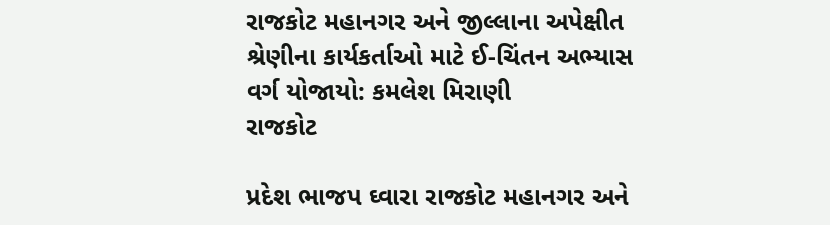રાજકોટ મહાનગર અને જીલ્લાના અપેક્ષીત શ્રેણીના કાર્યકર્તાઓ માટે ઈ-ચિંતન અભ્યાસ વર્ગ યોજાયો: કમલેશ મિરાણી
રાજકોટ

પ્રદેશ ભાજપ ઘ્વારા રાજકોટ મહાનગર અને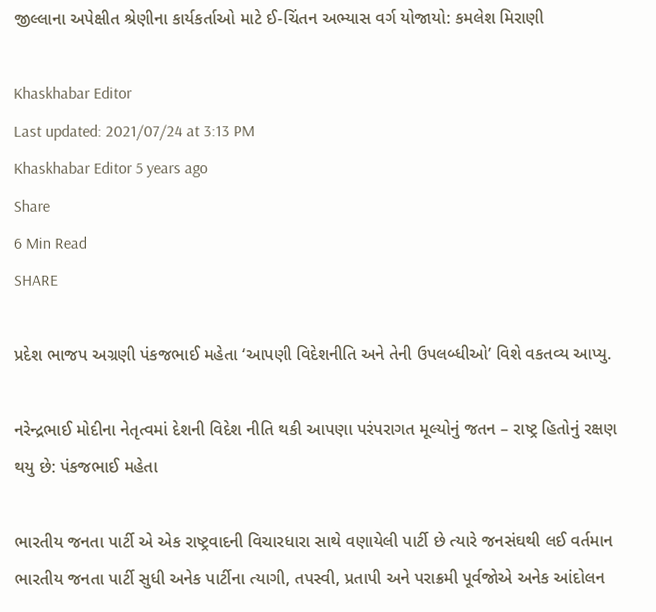જીલ્લાના અપેક્ષીત શ્રેણીના કાર્યકર્તાઓ માટે ઈ-ચિંતન અભ્યાસ વર્ગ યોજાયો: કમલેશ મિરાણી

Khaskhabar Editor
Last updated: 2021/07/24 at 3:13 PM
Khaskhabar Editor 5 years ago
Share
6 Min Read
SHARE

પ્રદેશ ભાજપ અગ્રણી પંકજભાઈ મહેતા ‘આપણી વિદેશનીતિ અને તેની ઉપલબ્ધીઓ’ વિશે વકતવ્ય આપ્યુ.

નરેન્દ્રભાઈ મોદીના નેતૃત્વમાં દેશની વિદેશ નીતિ થકી આપણા પરંપરાગત મૂલ્યોનું જતન – રાષ્ટ્ર હિતોનું રક્ષણ થયુ છે: પંકજભાઈ મહેતા

ભારતીય જનતા પાર્ટી એ એક રાષ્ટ્રવાદની વિચારધારા સાથે વણાયેલી પાર્ટી છે ત્યારે જનસંઘથી લઈ વર્તમાન ભારતીય જનતા પાર્ટી સુધી અનેક પાર્ટીના ત્યાગી, તપસ્વી, પ્રતાપી અને પરાક્રમી પૂર્વજોએ અનેક આંદોલન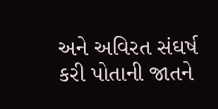અને અવિરત સંઘર્ષ કરી પોતાની જાતને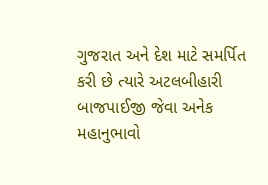ગુજરાત અને દેશ માટે સમર્પિત કરી છે ત્યારે અટલબીહારી બાજપાઈજી જેવા અનેક મહાનુભાવો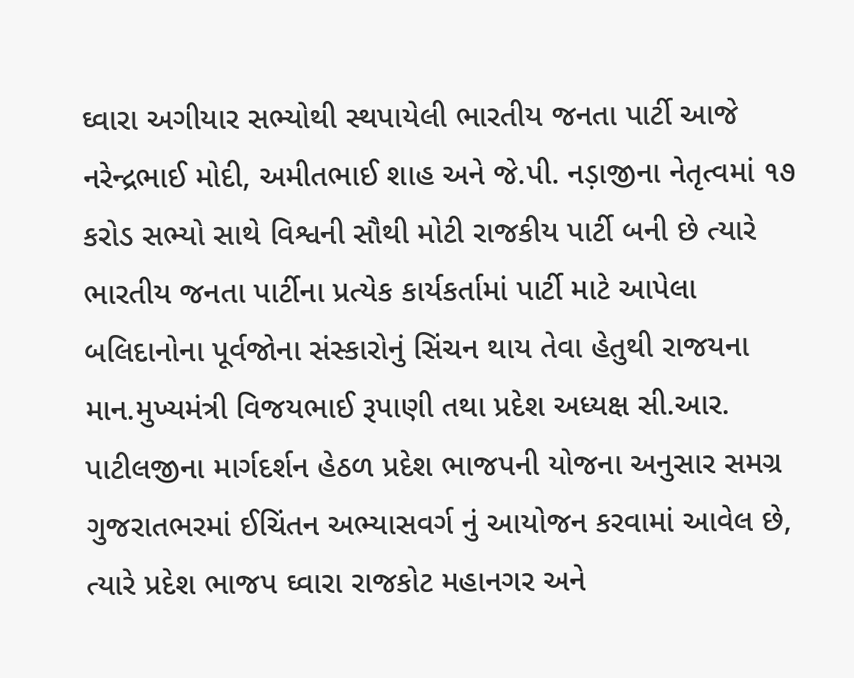ઘ્વારા અગીયાર સભ્યોથી સ્થપાયેલી ભારતીય જનતા પાર્ટી આજે નરેન્દ્રભાઈ મોદી, અમીતભાઈ શાહ અને જે.પી. નડ઼ાજીના નેતૃત્વમાં ૧૭ કરોડ સભ્યો સાથે વિશ્વની સૌથી મોટી રાજકીય પાર્ટી બની છે ત્યારે ભારતીય જનતા પાર્ટીના પ્રત્યેક કાર્યકર્તામાં પાર્ટી માટે આપેલા બલિદાનોના પૂર્વજોના સંસ્કારોનું સિંચન થાય તેવા હેતુથી રાજયના માન.મુખ્યમંત્રી વિજયભાઈ રૂપાણી તથા પ્રદેશ અધ્યક્ષ સી.આર. પાટીલજીના માર્ગદર્શન હેઠળ પ્રદેશ ભાજપની યોજના અનુસાર સમગ્ર ગુજરાતભરમાં ઈચિંતન અભ્યાસવર્ગ નું આયોજન કરવામાં આવેલ છે, ત્યારે પ્રદેશ ભાજપ ઘ્વારા રાજકોટ મહાનગર અને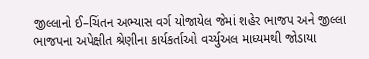જીલ્લાનો ઈ–ચિંતન અભ્યાસ વર્ગ યોજાયેલ જેમાં શહેર ભાજપ અને જીલ્લા ભાજપના અપેક્ષીત શ્રેણીના કાર્યકર્તાઓ વર્ચ્યુઅલ માધ્યમથી જોડાયા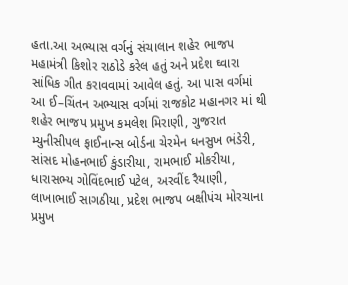હતા.આ અભ્યાસ વર્ગનું સંચાલાન શહેર ભાજપ મહામંત્રી કિશોર રાઠોડે કરેલ હતું અને પ્રદેશ ઘ્વારા સાંધિક ગીત કરાવવામાં આવેલ હતું. આ પાસ વર્ગમાં આ ઈ–ચિંતન અભ્યાસ વર્ગમાં રાજકોટ મહાનગર માં થી શહેર ભાજપ પ્રમુખ કમલેશ મિરાણી, ગુજરાત મ્યુનીસીપલ ફાઈનાન્સ બોર્ડના ચેરમેન ધનસુખ ભંડેરી, સાંસદ મોહનભાઈ કુંડારીયા, રામભાઈ મોકરીયા, ધારાસભ્ય ગોવિંદભાઈ પટેલ, અરવીંદ રૈયાણી, લાખાભાઈ સાગઠીયા, પ્રદેશ ભાજપ બક્ષીપંચ મોરચાના પ્રમુખ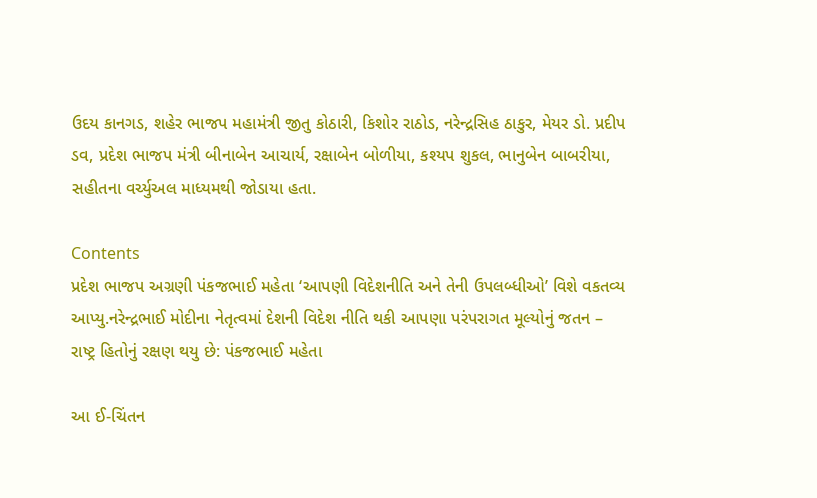ઉદય કાનગડ, શહેર ભાજપ મહામંત્રી જીતુ કોઠારી, કિશોર રાઠોડ, નરેન્દ્રસિહ ઠાકુર, મેયર ડો. પ્રદીપ ડવ, પ્રદેશ ભાજપ મંત્રી બીનાબેન આચાર્ય, રક્ષાબેન બોળીયા, કશ્યપ શુકલ, ભાનુબેન બાબરીયા, સહીતના વર્ચ્યુઅલ માધ્યમથી જોડાયા હતા.

Contents
પ્રદેશ ભાજપ અગ્રણી પંકજભાઈ મહેતા ‘આપણી વિદેશનીતિ અને તેની ઉપલબ્ધીઓ’ વિશે વકતવ્ય આપ્યુ.નરેન્દ્રભાઈ મોદીના નેતૃત્વમાં દેશની વિદેશ નીતિ થકી આપણા પરંપરાગત મૂલ્યોનું જતન – રાષ્ટ્ર હિતોનું રક્ષણ થયુ છે: પંકજભાઈ મહેતા

આ ઈ-ચિંતન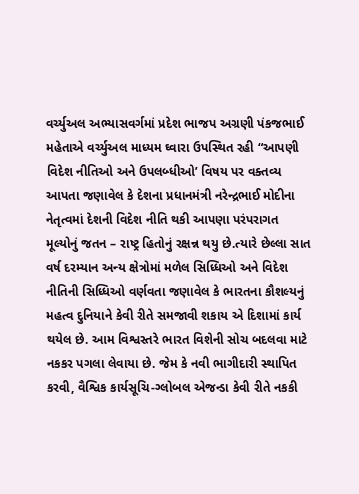વર્ચ્યુઅલ અભ્યાસવર્ગમાં પ્રદેશ ભાજપ અગ્રણી પંકજભાઈ મહેતાએ વર્ચ્યુઅલ માધ્યમ ઘ્વારા ઉપસ્થિત રહી “આપણી વિદેશ નીતિઓ અને ઉપલબ્ધીઓ’ વિષય પર વક્તવ્ય આપતા જણાવેલ કે દેશના પ્રધાનમંત્રી નરેન્દ્રભાઈ મોદીના નેતૃત્વમાં દેશની વિદેશ નીતિ થકી આપણા પરંપરાગત મૂલ્યોનું જતન – રાષ્ટ્ર હિતોનું રક્ષન્ન થયુ છે.ત્યારે છેલ્લા સાત વર્ષ દરમ્યાન અન્ય ક્ષેત્રોમાં મળેલ સિધ્ધિઓ અને વિદેશ નીતિની સિધ્ધિઓ વર્ણવતા જણાવેલ કે ભારતના કૌશલ્યનું મહત્વ દુનિયાને કેવી રીતે સમજાવી શકાય એ દિશામાં કાર્ય થયેલ છે. આમ વિશ્વસ્તરે ભારત વિશેની સોચ બદલવા માટે નકકર પગલા લેવાયા છે. જેમ કે નવી ભાગીદારી સ્થાપિત કરવી, વૈશ્વિક કાર્યસૂચિ-ગ્લોબલ એજન્ડા કેવી રીતે નકકી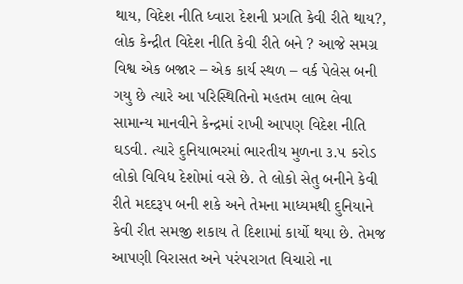થાય, વિદેશ નીતિ ધ્વારા દેશની પ્રગતિ કેવી રીતે થાય?, લોક કેન્દ્રીત વિદેશ નીતિ કેવી રીતે બને ? આજે સમગ્ર વિશ્વ એક બજાર – એક કાર્ય સ્થળ – વર્ક પેલેસ બની ગયુ છે ત્યારે આ પરિસ્થિતિનો મહતમ લાભ લેવા સામાન્ય માનવીને કેન્દ્રમાં રાખી આપણ વિદેશ નીતિ ઘડવી. ત્યારે દુનિયાભરમાં ભારતીય મુળના ૩.૫ કરોડ લોકો વિવિધ દેશોમાં વસે છે. તે લોકો સેતુ બનીને કેવી રીતે મદદરૂપ બની શકે અને તેમના માધ્યમથી દુનિયાને કેવી રીત સમજી શકાય તે દિશામાં કાર્યો થયા છે. તેમજ આપણી વિરાસત અને પરંપરાગત વિચારો ના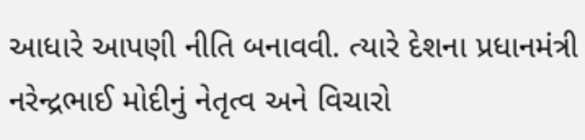આધારે આપણી નીતિ બનાવવી. ત્યારે દેશના પ્રધાનમંત્રી નરેન્દ્રભાઈ મોદીનું નેતૃત્વ અને વિચારો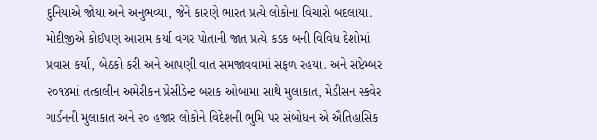દુનિયાએ જોયા અને અનુભવ્યા, જેને કારણે ભારત પ્રત્યે લોકોના વિચારો બદલાયા. મોદીજીએ કોઈપણ આરામ કર્યા વગર પોતાની જાત પ્રત્યે કડક બની વિવિધ દેશોમાં પ્રવાસ કર્યા, બેઠકો કરી અને આપણી વાત સમજાવવામાં સફળ રહયા. અને સપ્ટેમ્બર ૨૦૧૪માં તત્કાલીન અમેરીકન પ્રેસીડેન્ટ બરાક ઓબામા સાથે મુલાકાત, મેડીસન સ્કવેર ગાર્ડનની મુલાકાત અને ૨૦ હજાર લોકોને વિદેશની ભુમિ પર સંબોધન એ ઐતિહાસિક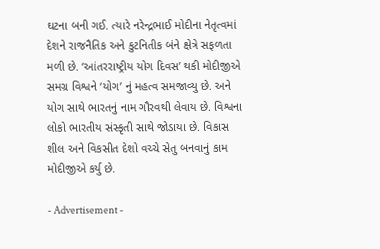ઘટના બની ગઈ. ત્યારે નરેન્દ્રભાઈ મોદીના નેતૃત્વમાં દેશને રાજનૈતિક અને કુટનિતીક બંને ક્ષેત્રે સફળતા મળી છે. ‘આંતરરાષ્ટ્રીય યોગ દિવસ’ થકી મોદીજીએ સમગ્ર વિશ્વને ‘યોગ’ નું મહત્વ સમજાવ્યુ છે. અને યોગ સાથે ભારતનું નામ ગૌરવથી લેવાય છે. વિશ્વના લોકો ભારતીય સંસ્કૃતી સાથે જોડાયા છે. વિકાસ શીલ અને વિકસીત દેશો વચ્ચે સેતુ બનવાનું કામ મોદીજીએ કર્યુ છે.

- Advertisement -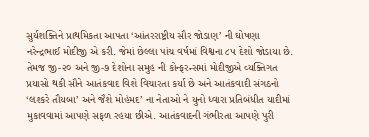સુર્યશક્તિને પ્રાથમિકતા આપતા ‘આંતરરાષ્ટ્રીય સૌર જોડાણ’ ની ઘોષણા નરેન્દ્રભાઈ મોદીજી એ કરી. જેમાં છેલ્લા પાંચ વર્ષમાં વિશ્વના ૮૫ દેશો જોડાયા છે. તેમજ જી-૨૦ અને જી-૭ દેશોના સમુહ ની કોન્ફરન્સમાં મોદીજીએ વ્યક્તિગત પ્રયાસો થકી સૌને આતંકવાદ વિશે વિચારતા કર્યા છે અને આતંકવાદી સંગઠનો ‘લશ્કરે તૌયબા’ અને જૈશે મોહંમદ’ ના નેતાઓ ને યુનો ધ્વારા પ્રતિબંધીત યાદીમાં મુકાવવામાં આપણે સફળ રહયા છીએ. આતંકવાદની ગંભીરતા આપણે પુરી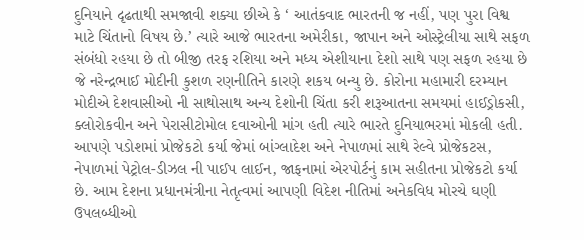દુનિયાને દૃઢતાથી સમજાવી શક્યા છીએ કે ‘ આતંકવાદ ભારતની જ નહીં, પણ પુરા વિશ્વ માટે ચિંતાનો વિષય છે.’ ત્યારે આજે ભારતના અમેરીકા, જાપાન અને ઓસ્ટ્રેલીયા સાથે સફળ સંબંધો રહયા છે તો બીજી તરફ રશિયા અને મધ્ય એશીયાના દેશો સાથે પણ સફળ રહયા છે જે નરેન્દ્રભાઈ મોદીની કુશળ રણનીતિને કારણે શકય બન્યુ છે. કોરોના મહામારી દરમ્યાન મોદીએ દેશવાસીઓ ની સાથોસાથ અન્ય દેશોની ચિંતા કરી શરૂઆતના સમયમાં હાઈડ્રોકસી, ક્લોરોકવીન અને પેરાસીટોમોલ દવાઓની માંગ હતી ત્યારે ભારતે દુનિયાભરમાં મોકલી હતી. આપણે પડોશમાં પ્રોજેકટો કર્યા જેમાં બાંગ્લાદેશ અને નેપાળમાં સાથે રેલ્વે પ્રોજેકટસ, નેપાળમાં પેટ્રોલ-ડીઝલ ની પાઈપ લાઈન, જાફનામાં એરપોર્ટનું કામ સહીતના પ્રોજેકટો કર્યા છે. આમ દેશના પ્રધાનમંત્રીના નેતૃત્વમાં આપણી વિદેશ નીતિમાં અનેકવિધ મોરચે ઘણી ઉપલબ્ધીઓ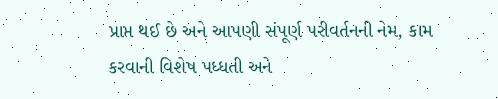પ્રાપ્ત થઈ છે અને આપણી સંપૂર્ણ પરીવર્તનની નેમ, કામ કરવાની વિશેષ પધ્ધતી અને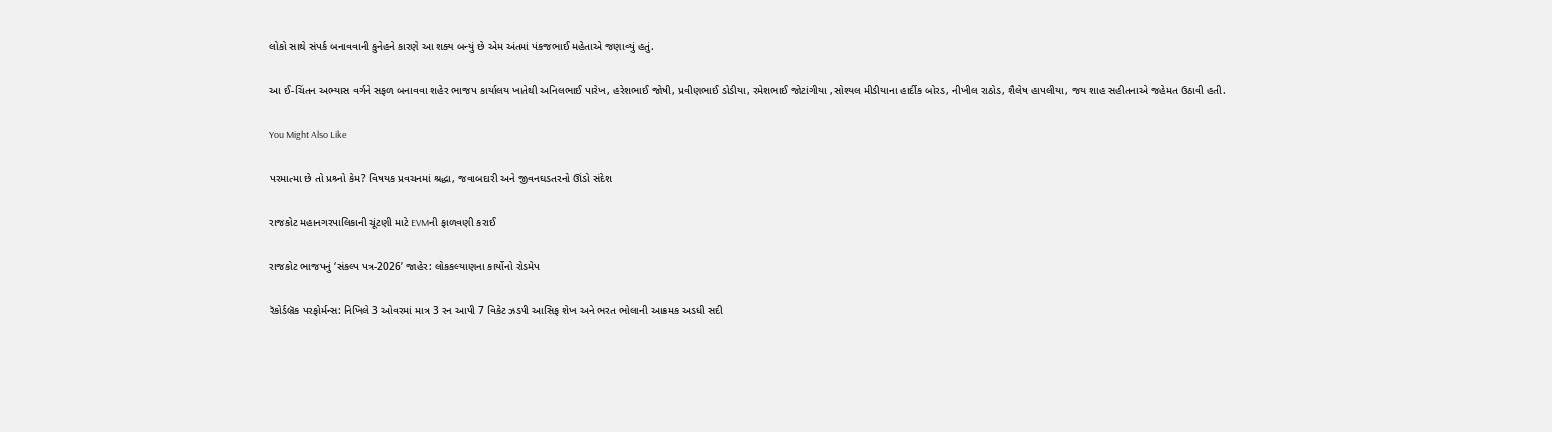લોકો સાથે સંપર્ક બનાવવાની કુનેહને કારણે આ શક્ય બન્યું છે એમ અંતમાં પંકજભાઈ મહેતાએ જણાવ્યું હતું.

આ ઈ-ચિંતન અભ્યાસ વર્ગને સફળ બનાવવા શહેર ભાજપ કાર્યાલય ખાતેથી અનિલભાઈ પારેખ, હરેશભાઈ જોષી, પ્રવીણભાઈ ડોડીયા, રમેશભાઈ જોટાંગીયા ,સોશ્યલ મીડીયાના હાર્દીક બોરડ, નીખીલ રાઠોડ, શૈલેષ હાપલીયા, જય શાહ સહીતનાએ જહેમત ઉઠાવી હતી.

You Might Also Like

પરમાત્મા છે તો પ્રશ્ર્નો કેમ? વિષયક પ્રવચનમાં શ્રદ્ધા, જવાબદારી અને જીવનઘડતરનો ઊંડો સંદેશ

રાજકોટ મહાનગરપાલિકાની ચૂંટણી માટે EVMની ફાળવણી કરાઈ

રાજકોટ ભાજપનું ‘સંકલ્પ પત્ર-2026’ જાહેર: લોકકલ્યાણના કાર્યોનો રોડમેપ

રૅકોર્ડબ્રૅક પરફોર્મન્સ: નિખિલે 3 ઓવરમાં માત્ર 3 રન આપી 7 વિકેટ ઝડપી આસિફ શેખ અને ભરત ભોલાની આક્રમક અડધી સદી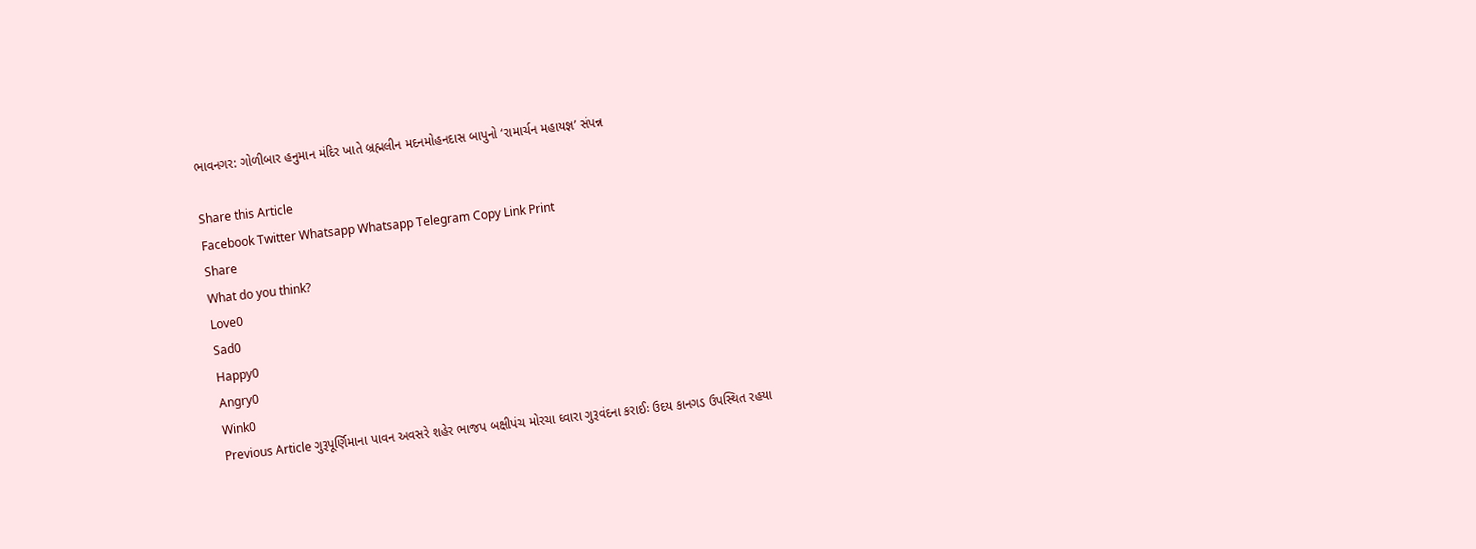ભાવનગર: ગોળીબાર હનુમાન મંદિર ખાતે બ્રહ્મલીન મદનમોહનદાસ બાપુનો ‘રામાર્ચન મહાયજ્ઞ’ સંપન્ન

Share this Article
Facebook Twitter Whatsapp Whatsapp Telegram Copy Link Print
Share
What do you think?
Love0
Sad0
Happy0
Angry0
Wink0
Previous Article ગુરૂપૂર્ણિમાના પાવન અવસરે શહેર ભાજપ બક્ષીપંચ મોરચા ઘ્વારા ગુરૂવંદના કરાઈઃ ઉદય કાનગડ ઉપસ્થિત રહયા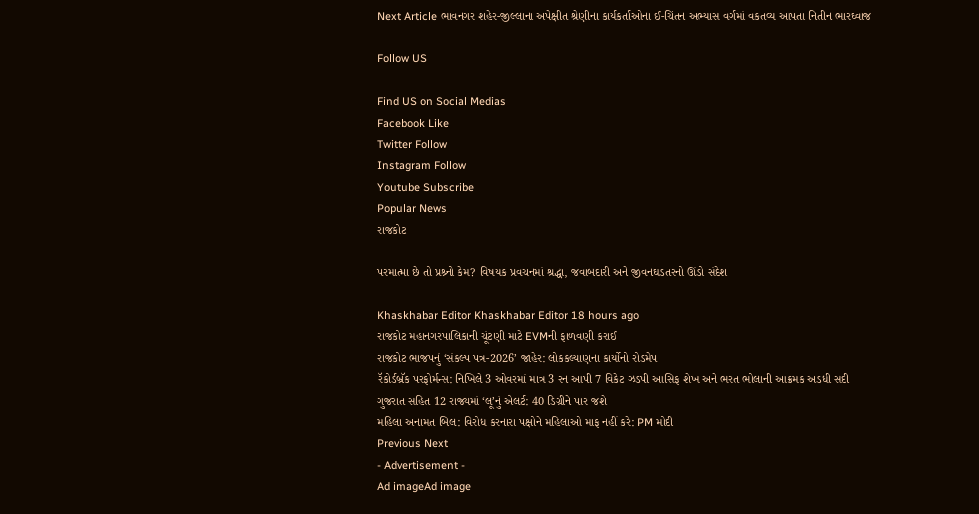Next Article ભાવનગર શહેર-જીલ્લાના અપેક્ષીત શ્રેણીના કાર્યકર્તાઓના ઈ-ચિંતન અભ્યાસ વર્ગમાં વકતવ્ય આપતા નિતીન ભારઘ્વાજ

Follow US

Find US on Social Medias
Facebook Like
Twitter Follow
Instagram Follow
Youtube Subscribe
Popular News
રાજકોટ

પરમાત્મા છે તો પ્રશ્ર્નો કેમ? વિષયક પ્રવચનમાં શ્રદ્ધા, જવાબદારી અને જીવનઘડતરનો ઊંડો સંદેશ

Khaskhabar Editor Khaskhabar Editor 18 hours ago
રાજકોટ મહાનગરપાલિકાની ચૂંટણી માટે EVMની ફાળવણી કરાઈ
રાજકોટ ભાજપનું ‘સંકલ્પ પત્ર-2026’ જાહેર: લોકકલ્યાણના કાર્યોનો રોડમેપ
રૅકોર્ડબ્રૅક પરફોર્મન્સ: નિખિલે 3 ઓવરમાં માત્ર 3 રન આપી 7 વિકેટ ઝડપી આસિફ શેખ અને ભરત ભોલાની આક્રમક અડધી સદી
ગુજરાત સહિત 12 રાજ્યમાં ‘લૂ’નું એલર્ટ: 40 ડિગ્રીને પાર જશે
મહિલા અનામત બિલ: વિરોધ કરનારા પક્ષોને મહિલાઓ માફ નહીં કરે: PM મોદી
Previous Next
- Advertisement -
Ad imageAd image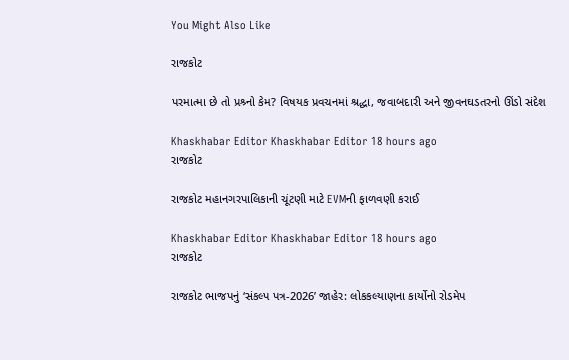You Might Also Like

રાજકોટ

પરમાત્મા છે તો પ્રશ્ર્નો કેમ? વિષયક પ્રવચનમાં શ્રદ્ધા, જવાબદારી અને જીવનઘડતરનો ઊંડો સંદેશ

Khaskhabar Editor Khaskhabar Editor 18 hours ago
રાજકોટ

રાજકોટ મહાનગરપાલિકાની ચૂંટણી માટે EVMની ફાળવણી કરાઈ

Khaskhabar Editor Khaskhabar Editor 18 hours ago
રાજકોટ

રાજકોટ ભાજપનું ‘સંકલ્પ પત્ર-2026’ જાહેર: લોકકલ્યાણના કાર્યોનો રોડમેપ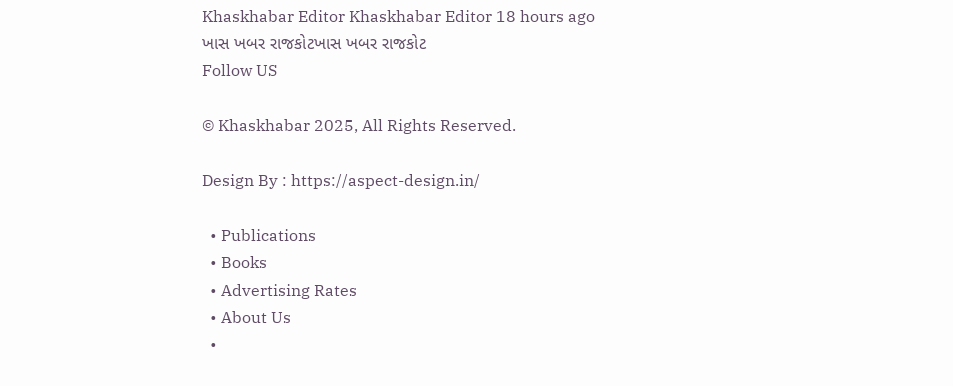Khaskhabar Editor Khaskhabar Editor 18 hours ago
ખાસ ખબર રાજકોટખાસ ખબર રાજકોટ
Follow US

© Khaskhabar 2025, All Rights Reserved.

Design By : https://aspect-design.in/

  • Publications
  • Books
  • Advertising Rates
  • About Us
  •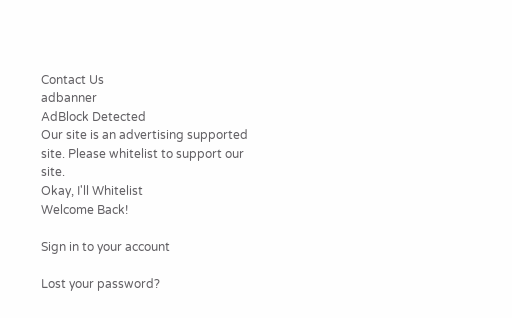Contact Us
adbanner
AdBlock Detected
Our site is an advertising supported site. Please whitelist to support our site.
Okay, I'll Whitelist
Welcome Back!

Sign in to your account

Lost your password?